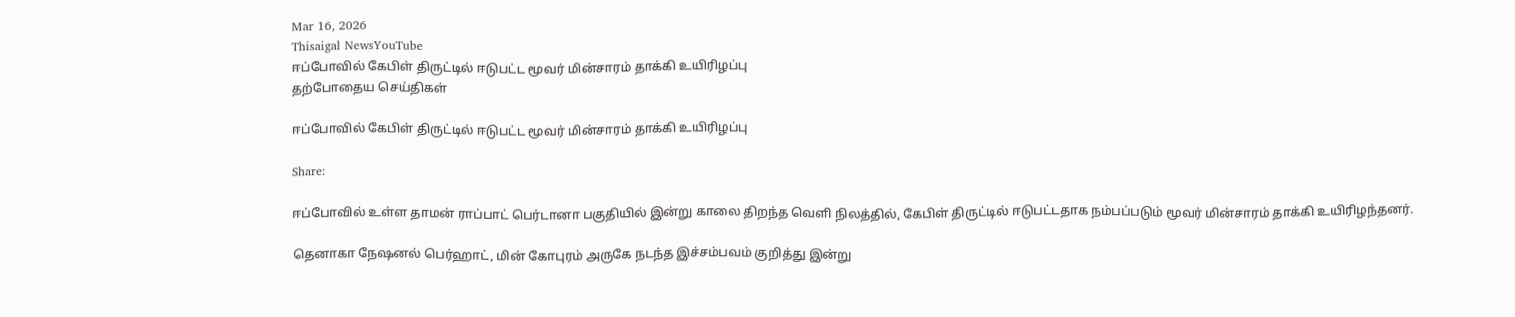Mar 16, 2026
Thisaigal NewsYouTube
ஈப்போவில் கேபிள் திருட்டில் ஈடுபட்ட மூவர் மின்சாரம் தாக்கி உயிரிழப்பு
தற்போதைய செய்திகள்

ஈப்போவில் கேபிள் திருட்டில் ஈடுபட்ட மூவர் மின்சாரம் தாக்கி உயிரிழப்பு

Share:

ஈப்போவில் உள்ள தாமன் ராப்பாட் பெர்டானா பகுதியில் இன்று காலை திறந்த வெளி நிலத்தில், கேபிள் திருட்டில் ஈடுபட்டதாக நம்பப்படும் மூவர் மின்சாரம் தாக்கி உயிரிழந்தனர்.

தெனாகா நேஷனல் பெர்ஹாட், மின் கோபுரம் அருகே நடந்த இச்சம்பவம் குறித்து இன்று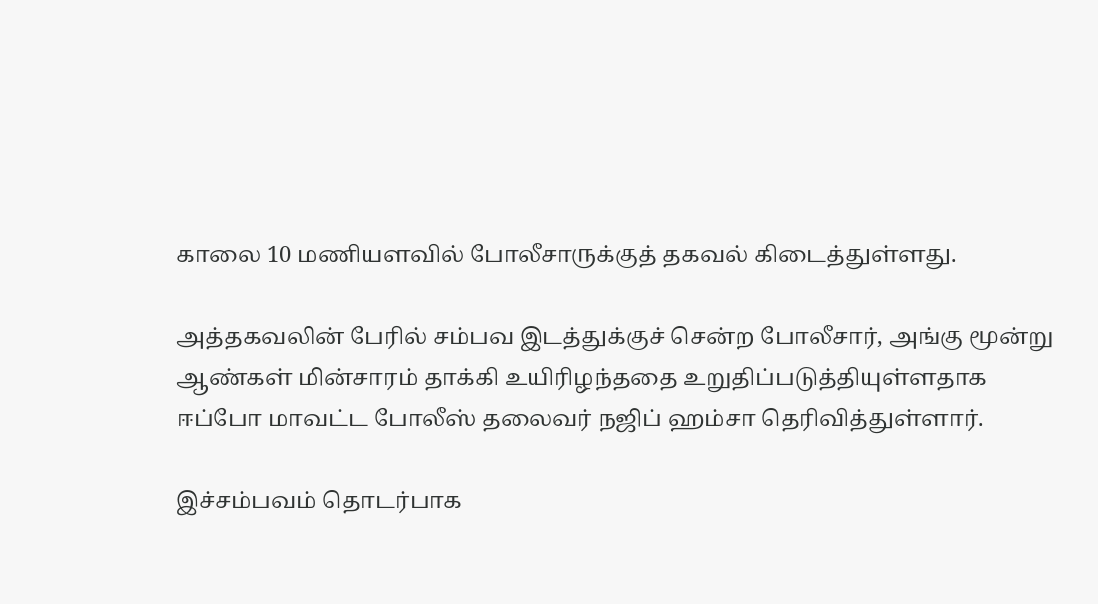காலை 10 மணியளவில் போலீசாருக்குத் தகவல் கிடைத்துள்ளது.

அத்தகவலின் பேரில் சம்பவ இடத்துக்குச் சென்ற போலீசார், அங்கு மூன்று ஆண்கள் மின்சாரம் தாக்கி உயிரிழந்ததை உறுதிப்படுத்தியுள்ளதாக ஈப்போ மாவட்ட போலீஸ் தலைவர் நஜிப் ஹம்சா தெரிவித்துள்ளார்.

இச்சம்பவம் தொடர்பாக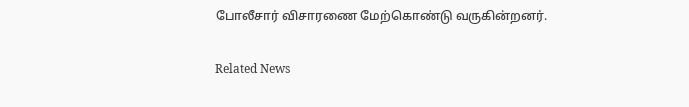போலீசார் விசாரணை மேற்கொண்டு வருகின்றனர்.

Related News